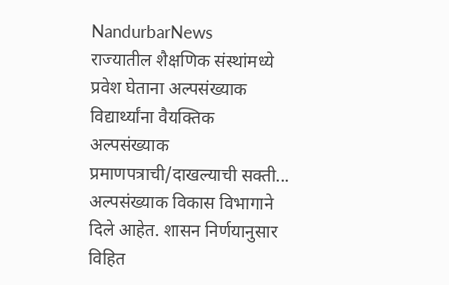NandurbarNews
राज्यातील शैक्षणिक संस्थांमध्ये प्रवेश घेताना अल्पसंख्याक विद्यार्थ्यांना वैयक्तिक अल्पसंख्याक प्रमाणपत्राची/दाखल्याची सक्ती...
अल्पसंख्याक विकास विभागाने दिले आहेत. शासन निर्णयानुसार विहित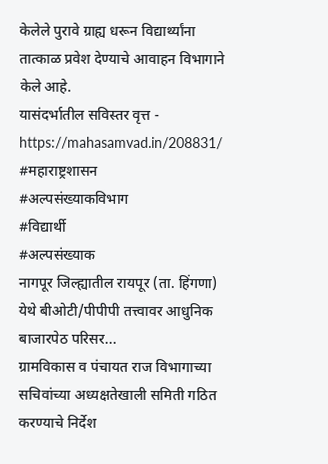केलेले पुरावे ग्राह्य धरून विद्यार्थ्यांना तात्काळ प्रवेश देण्याचे आवाहन विभागाने केले आहे.
यासंदर्भातील सविस्तर वृत्त - https://mahasamvad.in/208831/
#महाराष्ट्रशासन
#अल्पसंख्याकविभाग
#विद्यार्थी
#अल्पसंख्याक
नागपूर जिल्ह्यातील रायपूर (ता. हिंगणा) येथे बीओटी/पीपीपी तत्त्वावर आधुनिक बाजारपेठ परिसर...
ग्रामविकास व पंचायत राज विभागाच्या सचिवांच्या अध्यक्षतेखाली समिती गठित करण्याचे निर्देश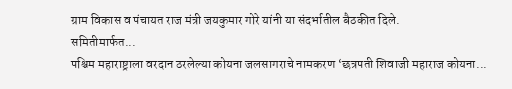ग्राम विकास व पंचायत राज मंत्री जयकुमार गोरे यांनी या संदर्भातील बैठकीत दिले.
समितीमार्फत...
पश्चिम महाराष्ट्राला वरदान ठरलेल्या कोयना जलसागराचे नामकरण ‘छत्रपती शिवाजी महाराज कोयना...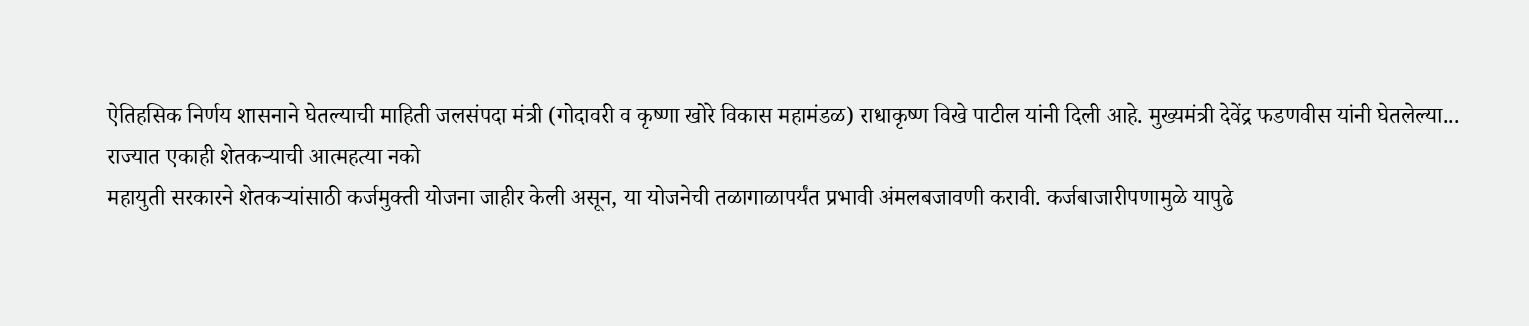ऐतिहसिक निर्णय शासनाने घेतल्याची माहिती जलसंपदा मंत्री (गोदावरी व कृष्णा खोरे विकास महामंडळ) राधाकृष्ण विखे पाटील यांनी दिली आहे. मुख्यमंत्री देवेंद्र फडणवीस यांनी घेतलेल्या...
राज्यात एकाही शेतकऱ्याची आत्महत्या नको
महायुती सरकारने शेतकऱ्यांसाठी कर्जमुक्ती योजना जाहीर केली असून, या योजनेची तळागाळापर्यंत प्रभावी अंमलबजावणी करावी. कर्जबाजारीपणामुळे यापुढे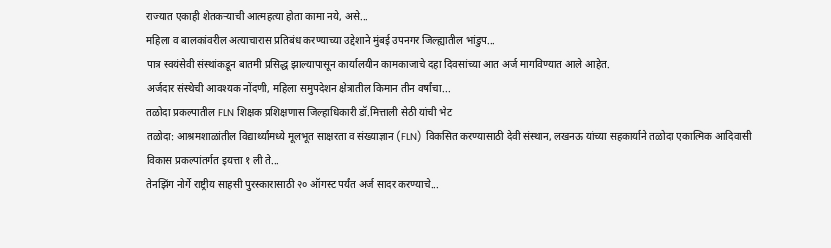राज्यात एकाही शेतकऱ्याची आत्महत्या होता कामा नये, असे...
महिला व बालकांवरील अत्याचारास प्रतिबंध करण्याच्या उद्देशाने मुंबई उपनगर जिल्ह्यातील भांडुप...
पात्र स्वयंसेवी संस्थांकडून बातमी प्रसिद्ध झाल्यापासून कार्यालयीन कामकाजाचे दहा दिवसांच्या आत अर्ज मागविण्यात आले आहेत.
अर्जदार संस्थेची आवश्यक नोंदणी, महिला समुपदेशन क्षेत्रातील किमान तीन वर्षांचा...
तळोदा प्रकल्पातील FLN शिक्षक प्रशिक्षणास जिल्हाधिकारी डॉ.मित्ताली सेठी यांची भेट
तळोदा: आश्रमशाळांतील विद्यार्थ्यांमध्ये मूलभूत साक्षरता व संख्याज्ञान (FLN) विकसित करण्यासाठी देवी संस्थान, लखनऊ यांच्या सहकार्याने तळोदा एकात्मिक आदिवासी विकास प्रकल्पांतर्गत इयत्ता १ ली ते...
तेनझिंग नोर्गे राष्ट्रीय साहसी पुरस्कारासाठी २० ऑगस्ट पर्यंत अर्ज सादर करण्याचे...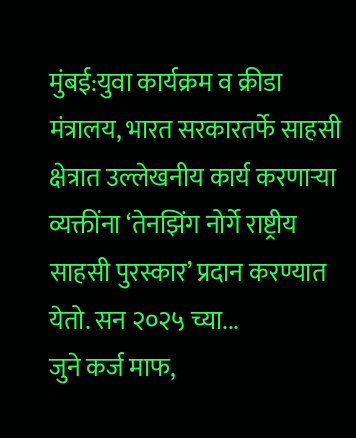मुंबई:युवा कार्यक्रम व क्रीडा मंत्रालय, भारत सरकारतर्फे साहसी क्षेत्रात उल्लेखनीय कार्य करणाऱ्या व्यक्तींना ‘तेनझिंग नोर्गे राष्ट्रीय साहसी पुरस्कार’ प्रदान करण्यात येतो. सन २०२५ च्या...
जुने कर्ज माफ,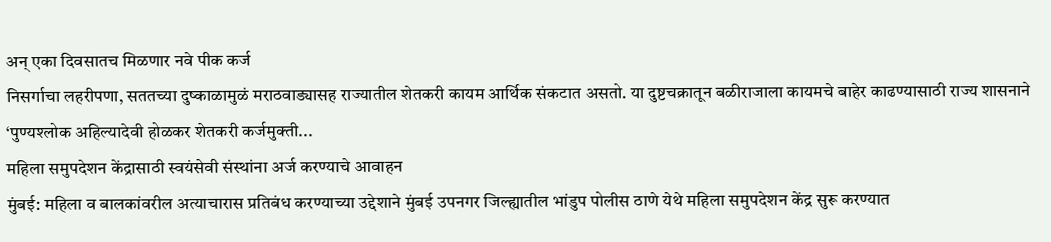अन् एका दिवसातच मिळणार नवे पीक कर्ज
निसर्गाचा लहरीपणा, सततच्या दुष्काळामुळं मराठवाड्यासह राज्यातील शेतकरी कायम आर्थिक संकटात असतो. या दुष्टचक्रातून बळीराजाला कायमचे बाहेर काढण्यासाठी राज्य शासनाने ‘पुण्यश्लोक अहिल्यादेवी होळकर शेतकरी कर्जमुक्ती...
महिला समुपदेशन केंद्रासाठी स्वयंसेवी संस्थांना अर्ज करण्याचे आवाहन
मुंबई: महिला व बालकांवरील अत्याचारास प्रतिबंध करण्याच्या उद्देशाने मुंबई उपनगर जिल्ह्यातील भांडुप पोलीस ठाणे येथे महिला समुपदेशन केंद्र सुरू करण्यात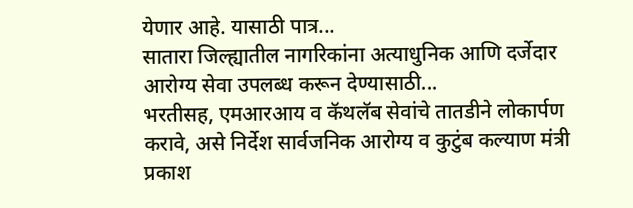येणार आहे. यासाठी पात्र...
सातारा जिल्ह्यातील नागरिकांना अत्याधुनिक आणि दर्जेदार आरोग्य सेवा उपलब्ध करून देण्यासाठी...
भरतीसह, एमआरआय व कॅथलॅब सेवांचे तातडीने लोकार्पण करावे, असे निर्देश सार्वजनिक आरोग्य व कुटुंब कल्याण मंत्री प्रकाश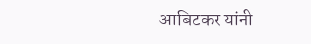आबिटकर यांनी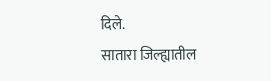दिले.
सातारा जिल्ह्यातील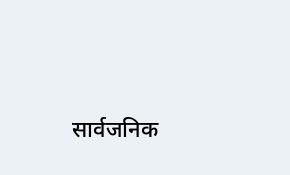सार्वजनिक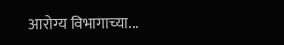आरोग्य विभागाच्या...